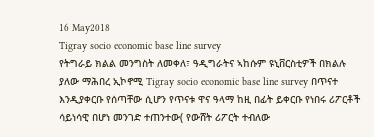16 May2018
Tigray socio economic base line survey
የትግራይ ክልል መንግስት ለመቀለ፣ ዓዲግራትና ኣከሱም ዩኒቨርስቲዎች በክልሉ ያለው ማሕበረ ኢኮኖሚ Tigray socio economic base line survey በጥናተ እንዲያቀርቡ የሰጣቸው ሲሆን የጥናቱ ዋና ዓላማ ከዚ በፊት ይቀርቡ የነበሩ ሪፖርቶች ሳይነሳዊ በሆነ መንገድ ተጠንተው( የውሸት ሪፖርት ተብለው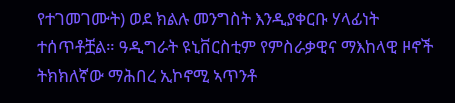የተገመገሙት) ወደ ክልሉ መንግስት እንዲያቀርቡ ሃላፊነት ተሰጥቶቿል። ዓዲግራት ዩኒቨርስቲም የምስራቃዊና ማእከላዊ ዞኖች ትክክለኛው ማሕበረ ኢኮኖሚ ኣጥንቶ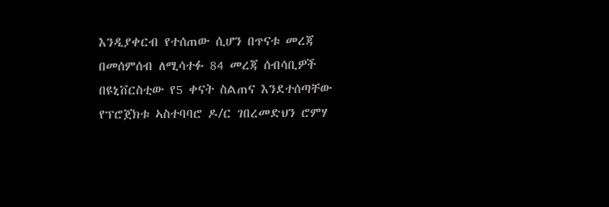እንዲያቀርብ የተሰጠው ሲሆን በጥናቱ መረጃ በመሰምሰብ ለሚሳተፉ 84 መረጃ ሰብሳቢዎች በዩኒቨርስቲው የ5 ቀናት ስልጠና እንደተሰጣቸው የፕሮጀክቱ ኣስተባባሮ ዶ/ር ገበረመድህን ሮምሃ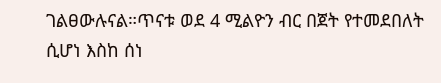ገልፀውሉናል።ጥናቱ ወደ 4 ሚልዮን ብር በጀት የተመደበለት ሲሆነ እስከ ሰነ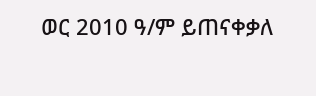ወር 2010 ዓ/ም ይጠናቀቃለ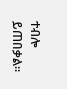ተብሎ ይጠበቃል።